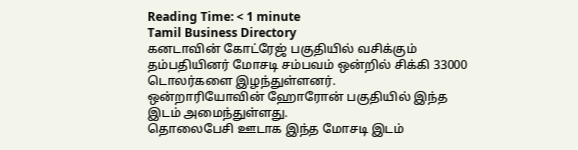Reading Time: < 1 minute
Tamil Business Directory
கனடாவின் கோட்ரேஜ் பகுதியில் வசிக்கும் தம்பதியினர் மோசடி சம்பவம் ஒன்றில் சிக்கி 33000 டொலர்களை இழந்துள்ளனர்.
ஒன்றாரியோவின் ஹோரோன் பகுதியில் இந்த இடம் அமைந்துள்ளது.
தொலைபேசி ஊடாக இந்த மோசடி இடம்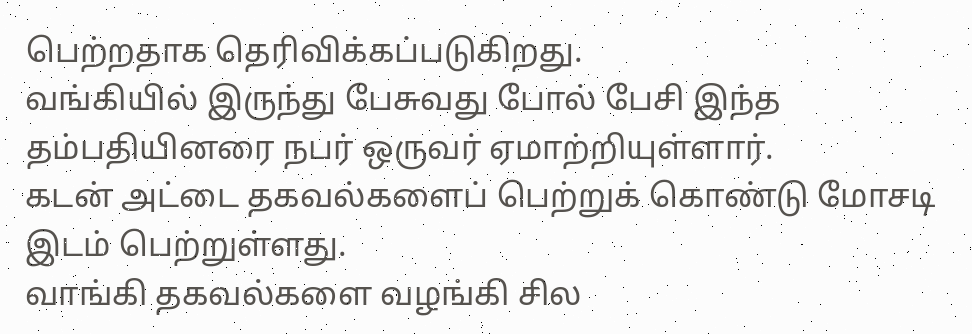பெற்றதாக தெரிவிக்கப்படுகிறது.
வங்கியில் இருந்து பேசுவது போல் பேசி இந்த தம்பதியினரை நபர் ஒருவர் ஏமாற்றியுள்ளார்.
கடன் அட்டை தகவல்களைப் பெற்றுக் கொண்டு மோசடி இடம் பெற்றுள்ளது.
வாங்கி தகவல்களை வழங்கி சில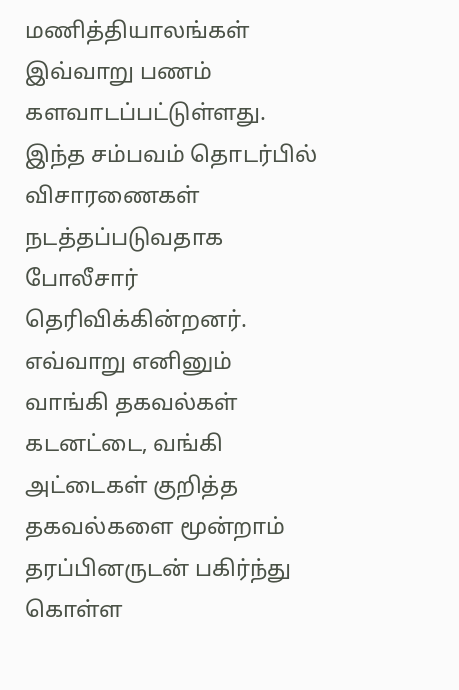மணித்தியாலங்கள் இவ்வாறு பணம் களவாடப்பட்டுள்ளது.
இந்த சம்பவம் தொடர்பில் விசாரணைகள் நடத்தப்படுவதாக போலீசார் தெரிவிக்கின்றனர்.
எவ்வாறு எனினும் வாங்கி தகவல்கள் கடனட்டை, வங்கி அட்டைகள் குறித்த தகவல்களை மூன்றாம் தரப்பினருடன் பகிர்ந்து கொள்ள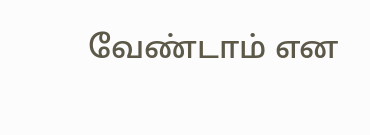வேண்டாம் என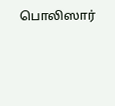பொலிஸார்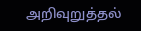அறிவுறுத்தல்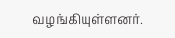வழங்கியுள்ளனர்.